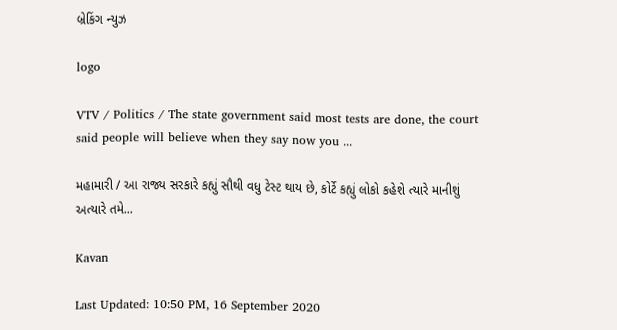બ્રેકિંગ ન્યુઝ

logo

VTV / Politics / The state government said most tests are done, the court said people will believe when they say now you ...

મહામારી / આ રાજ્ય સરકારે કહ્યું સૌથી વધુ ટેસ્ટ થાય છે, કોર્ટે કહ્યું લોકો કહેશે ત્યારે માનીશું અત્યારે તમે...

Kavan

Last Updated: 10:50 PM, 16 September 2020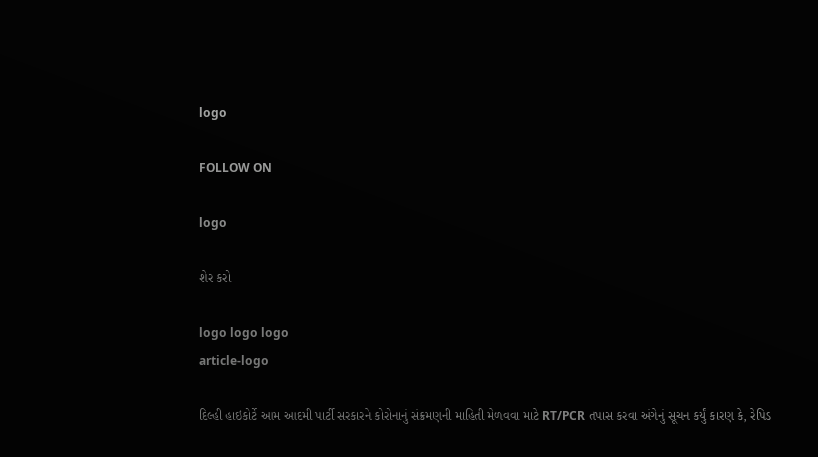logo

FOLLOW ON

logo

શેર કરો

logo logo logo
article-logo

દિલ્હી હાઇકોર્ટે આમ આદમી પાર્ટી સરકારને કોરોનાનું સંક્રમણની માહિતી મેળવવા માટે RT/PCR તપાસ કરવા અંગેનું સૂચન કર્યું કારણ કે, રેપિડ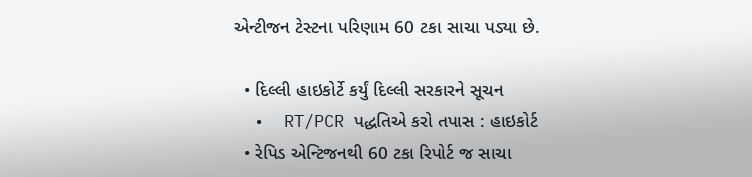એન્ટીજન ટેસ્ટના પરિણામ 60 ટકા સાચા પડ્યા છે.

  • દિલ્લી હાઇકોર્ટે કર્યું દિલ્લી સરકારને સૂચન
  •  RT/PCR પદ્ધતિએ કરો તપાસ : હાઇકોર્ટ
  • રેપિડ એન્ટિજનથી 60 ટકા રિપોર્ટ જ સાચા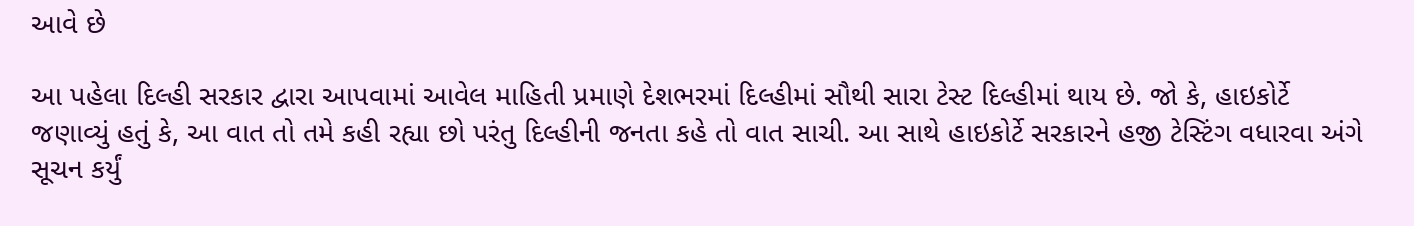આવે છે

આ પહેલા દિલ્હી સરકાર દ્વારા આપવામાં આવેલ માહિતી પ્રમાણે દેશભરમાં દિલ્હીમાં સૌથી સારા ટેસ્ટ દિલ્હીમાં થાય છે. જો કે, હાઇકોર્ટે જણાવ્યું હતું કે, આ વાત તો તમે કહી રહ્યા છો પરંતુ દિલ્હીની જનતા કહે તો વાત સાચી. આ સાથે હાઇકોર્ટે સરકારને હજી ટેસ્ટિંગ વધારવા અંગે સૂચન કર્યું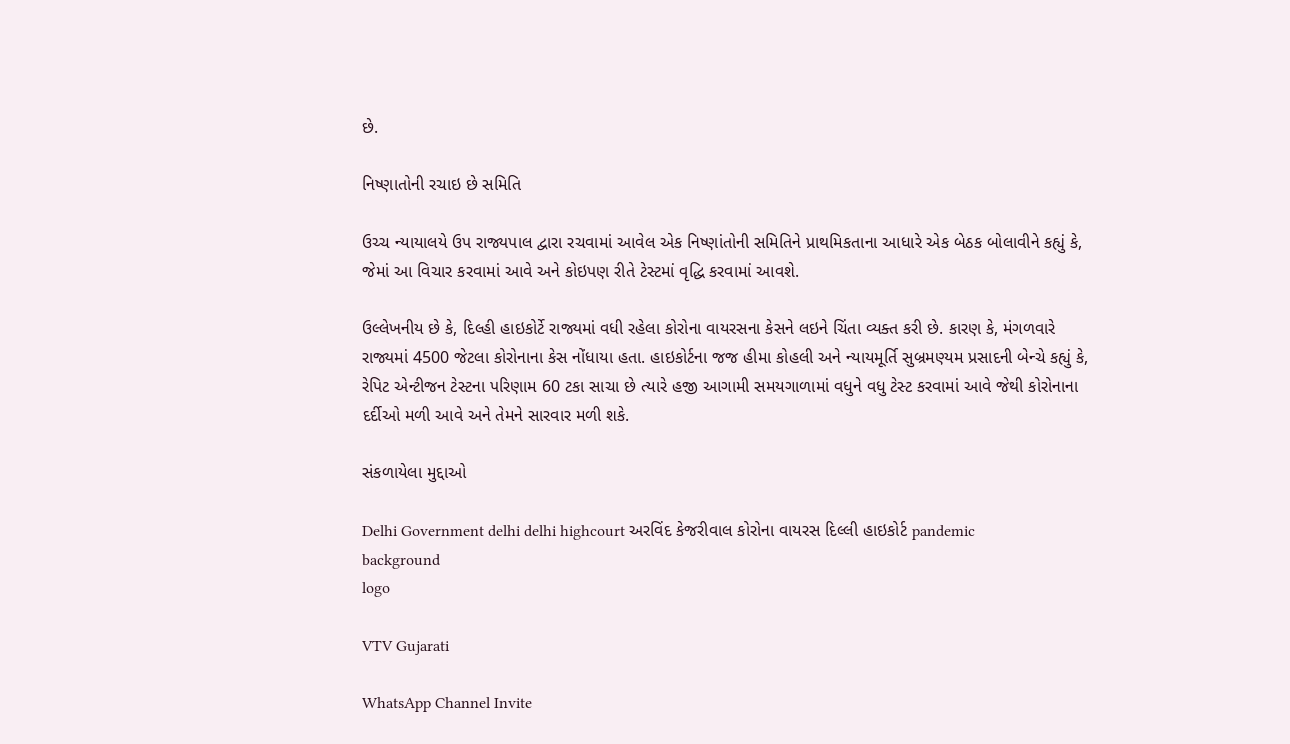છે.

નિષ્ણાતોની રચાઇ છે સમિતિ

ઉચ્ચ ન્યાયાલયે ઉપ રાજ્યપાલ દ્વારા રચવામાં આવેલ એક નિષ્ણાંતોની સમિતિને પ્રાથમિકતાના આધારે એક બેઠક બોલાવીને કહ્યું કે, જેમાં આ વિચાર કરવામાં આવે અને કોઇપણ રીતે ટેસ્ટમાં વૃદ્ધિ કરવામાં આવશે.

ઉલ્લેખનીય છે કે, દિલ્હી હાઇકોર્ટે રાજ્યમાં વધી રહેલા કોરોના વાયરસના કેસને લઇને ચિંતા વ્યક્ત કરી છે. કારણ કે, મંગળવારે રાજ્યમાં 4500 જેટલા કોરોનાના કેસ નોંધાયા હતા. હાઇકોર્ટના જજ હીમા કોહલી અને ન્યાયમૂર્તિ સુબ્રમણ્યમ પ્રસાદની બેન્ચે કહ્યું કે, રેપિટ એન્ટીજન ટેસ્ટના પરિણામ 60 ટકા સાચા છે ત્યારે હજી આગામી સમયગાળામાં વધુને વધુ ટેસ્ટ કરવામાં આવે જેથી કોરોનાના દર્દીઓ મળી આવે અને તેમને સારવાર મળી શકે.

સંકળાયેલા મુદ્દાઓ

Delhi Government delhi delhi highcourt અરવિંદ કેજરીવાલ કોરોના વાયરસ દિલ્લી હાઇકોર્ટ pandemic
background
logo

VTV Gujarati

WhatsApp Channel Invite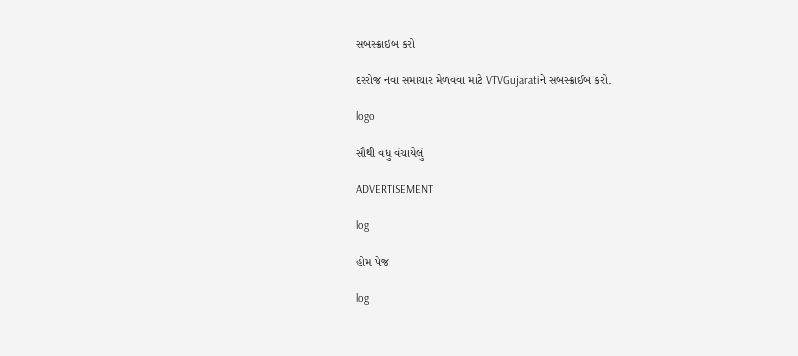સબસ્ક્રાઇબ કરો

દરરોજ નવા સમાચાર મેળવવા માટે VTVGujaratiને સબસ્ક્રાઈબ કરો.

logo

સૌથી વધુ વંચાયેલું

ADVERTISEMENT

log

હોમ પેજ

log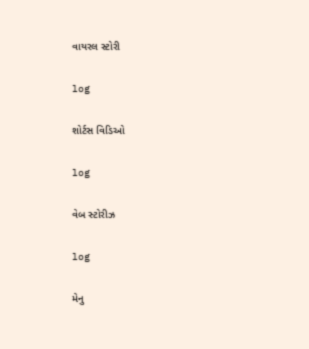વાયરલ સ્ટોરી

log

શોર્ટસ વિડિઓ

log

વેબ સ્ટોરીઝ

log

મેનુ